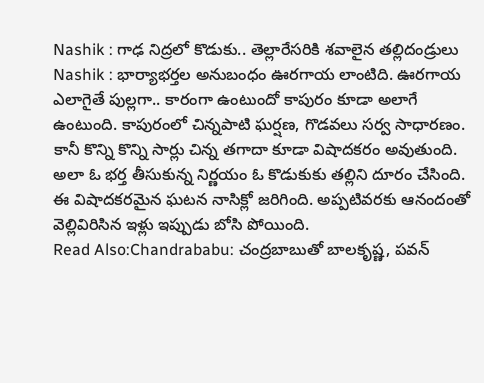Nashik : గాఢ నిద్రలో కొడుకు.. తెల్లారేసరికి శవాలైన తల్లిదండ్రులు
Nashik : భార్యాభర్తల అనుబంధం ఊరగాయ లాంటిది. ఊరగాయ ఎలాగైతే పుల్లగా.. కారంగా ఉంటుందో కాపురం కూడా అలాగే ఉంటుంది. కాపురంలో చిన్నపాటి ఘర్షణ, గొడవలు సర్వ సాధారణం. కానీ కొన్ని కొన్ని సార్లు చిన్న తగాదా కూడా విషాదకరం అవుతుంది. అలా ఓ భర్త తీసుకున్న నిర్ణయం ఓ కొడుకుకు తల్లిని దూరం చేసింది. ఈ విషాదకరమైన ఘటన నాసిక్లో జరిగింది. అప్పటివరకు ఆనందంతో వెల్లివిరిసిన ఇళ్లు ఇప్పుడు బోసి పోయింది.
Read Also:Chandrababu: చంద్రబాబుతో బాలకృష్ణ, పవన్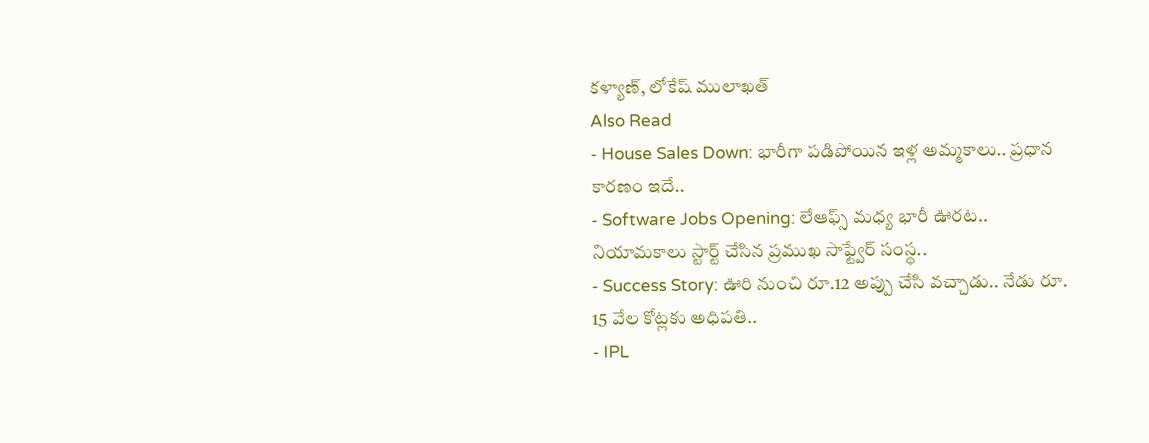కళ్యాణ్, లోకేష్ ములాఖత్
Also Read
- House Sales Down: భారీగా పడిపోయిన ఇళ్ల అమ్మకాలు.. ప్రధాన కారణం ఇదే..
- Software Jobs Opening: లేఆఫ్స్ మధ్య భారీ ఊరట.. నియామకాలు స్టార్ట్ చేసిన ప్రముఖ సాఫ్ట్వేర్ సంస్థ..
- Success Story: ఊరి నుంచి రూ.12 అప్పు చేసి వచ్చాడు.. నేడు రూ. 15 వేల కోట్లకు అధిపతి..
- IPL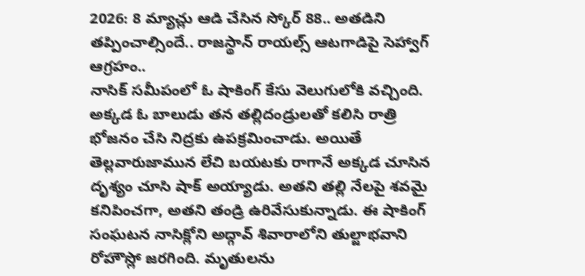2026: 8 మ్యాచ్లు ఆడి చేసిన స్కోర్ 88.. అతడిని తప్పించాల్సిందే.. రాజస్థాన్ రాయల్స్ ఆటగాడిపై సెహ్వాగ్ ఆగ్రహం..
నాసిక్ సమీపంలో ఓ షాకింగ్ కేసు వెలుగులోకి వచ్చింది. అక్కడ ఓ బాలుడు తన తల్లిదండ్రులతో కలిసి రాత్రి భోజనం చేసి నిద్రకు ఉపక్రమించాడు. అయితే తెల్లవారుజామున లేచి బయటకు రాగానే అక్కడ చూసిన దృశ్యం చూసి షాక్ అయ్యాడు. అతని తల్లి నేలపై శవమై కనిపించగా, అతని తండ్రి ఉరివేసుకున్నాడు. ఈ షాకింగ్ సంఘటన నాసిక్లోని అద్గావ్ శివారాలోని తుల్జాభవాని రోహౌస్లో జరగింది. మృతులను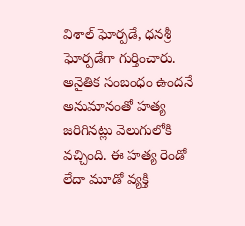విశాల్ ఘోర్పడే, ధనశ్రీ ఘోర్పడేగా గుర్తించారు. అనైతిక సంబంధం ఉందనే అనుమానంతో హత్య జరిగినట్లు వెలుగులోకి వచ్చింది. ఈ హత్య రెండో లేదా మూడో వ్యక్తి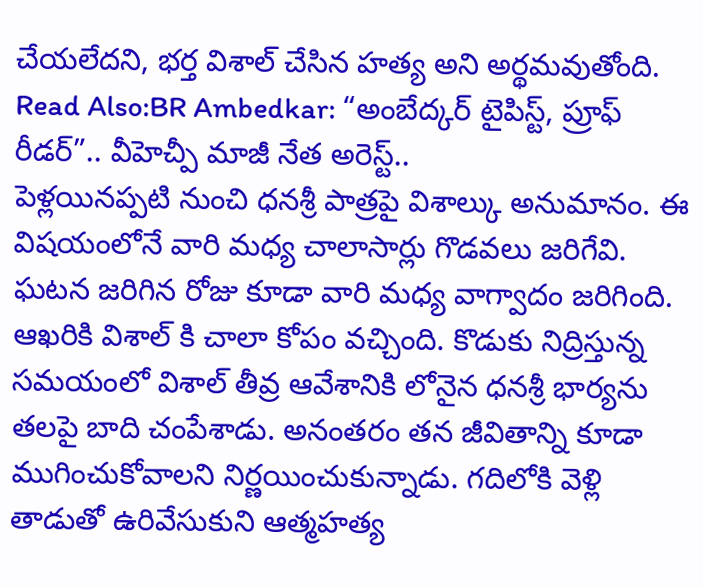చేయలేదని, భర్త విశాల్ చేసిన హత్య అని అర్థమవుతోంది.
Read Also:BR Ambedkar: “అంబేద్కర్ టైపిస్ట్, ప్రూఫ్ రీడర్”.. వీహెచ్పీ మాజీ నేత అరెస్ట్..
పెళ్లయినప్పటి నుంచి ధనశ్రీ పాత్రపై విశాల్కు అనుమానం. ఈ విషయంలోనే వారి మధ్య చాలాసార్లు గొడవలు జరిగేవి. ఘటన జరిగిన రోజు కూడా వారి మధ్య వాగ్వాదం జరిగింది. ఆఖరికి విశాల్ కి చాలా కోపం వచ్చింది. కొడుకు నిద్రిస్తున్న సమయంలో విశాల్ తీవ్ర ఆవేశానికి లోనైన ధనశ్రీ భార్యను తలపై బాది చంపేశాడు. అనంతరం తన జీవితాన్ని కూడా ముగించుకోవాలని నిర్ణయించుకున్నాడు. గదిలోకి వెళ్లి తాడుతో ఉరివేసుకుని ఆత్మహత్య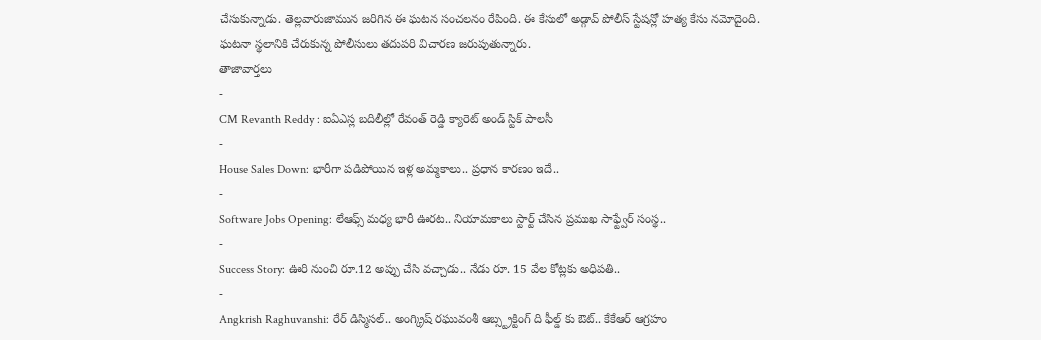చేసుకున్నాడు. తెల్లవారుజామున జరిగిన ఈ ఘటన సంచలనం రేపింది. ఈ కేసులో అడ్గావ్ పోలీస్ స్టేషన్లో హత్య కేసు నమోదైంది. ఘటనా స్థలానికి చేరుకున్న పోలీసులు తదుపరి విచారణ జరుపుతున్నారు.
తాజావార్తలు
-
CM Revanth Reddy : ఐఏఎస్ల బదిలీల్లో రేవంత్ రెడ్డి క్యారెట్ అండ్ స్టిక్ పాలసీ
-
House Sales Down: భారీగా పడిపోయిన ఇళ్ల అమ్మకాలు.. ప్రధాన కారణం ఇదే..
-
Software Jobs Opening: లేఆఫ్స్ మధ్య భారీ ఊరట.. నియామకాలు స్టార్ట్ చేసిన ప్రముఖ సాఫ్ట్వేర్ సంస్థ..
-
Success Story: ఊరి నుంచి రూ.12 అప్పు చేసి వచ్చాడు.. నేడు రూ. 15 వేల కోట్లకు అధిపతి..
-
Angkrish Raghuvanshi: రేర్ డిస్మిసల్.. అంగ్క్రిష్ రఘువంశీ ఆబ్స్ట్రక్టింగ్ ది ఫీల్డ్ కు ఔట్.. కేకేఆర్ ఆగ్రహం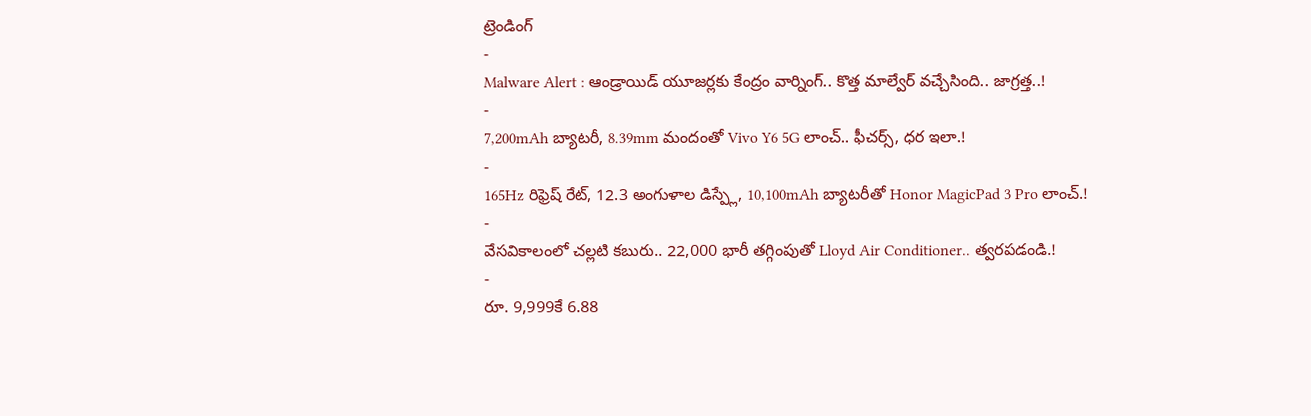ట్రెండింగ్
-
Malware Alert : ఆండ్రాయిడ్ యూజర్లకు కేంద్రం వార్నింగ్.. కొత్త మాల్వేర్ వచ్చేసింది.. జాగ్రత్త..!
-
7,200mAh బ్యాటరీ, 8.39mm మందంతో Vivo Y6 5G లాంచ్.. ఫీచర్స్, ధర ఇలా.!
-
165Hz రిఫ్రెష్ రేట్, 12.3 అంగుళాల డిస్ప్లే, 10,100mAh బ్యాటరీతో Honor MagicPad 3 Pro లాంచ్.!
-
వేసవికాలంలో చల్లటి కబురు.. 22,000 భారీ తగ్గింపుతో Lloyd Air Conditioner.. త్వరపడండి.!
-
రూ. 9,999కే 6.88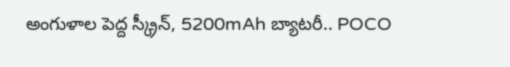అంగుళాల పెద్ద స్క్రీన్, 5200mAh బ్యాటరీ.. POCO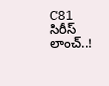C81 సిరీస్ లాంచ్..!